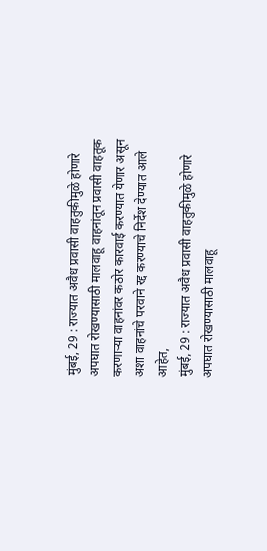मुंबई, 29 : राज्यात अवैध प्रवासी वाहतुकीमुळे होणारे अपघात रोखण्यासाठी मालवाहू वाहनांतून प्रवासी वाहतूक करणाऱ्या वाहनांवर कठोर कारवाई करण्यात येणार असून अशा वाहनांचे परवाने रद्द करण्याचे निर्देश देण्यात आले आहेत,
मुंबई, 29 : राज्यात अवैध प्रवासी वाहतुकीमुळे होणारे अपघात रोखण्यासाठी मालवाहू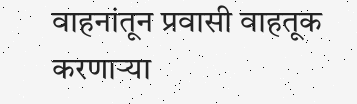वाहनांतून प्रवासी वाहतूक करणाऱ्या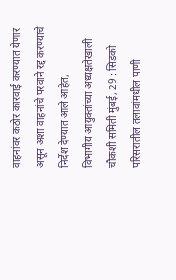वाहनांवर कठोर कारवाई करण्यात येणार असून अशा वाहनांचे परवाने रद्द करण्याचे निर्देश देण्यात आले आहेत,
विभागीय आयुक्तांच्या अध्यक्षतेखाली चौकशी समिती मुंबई, 29 : सिडको परिसरातील तलावांमधील पाणी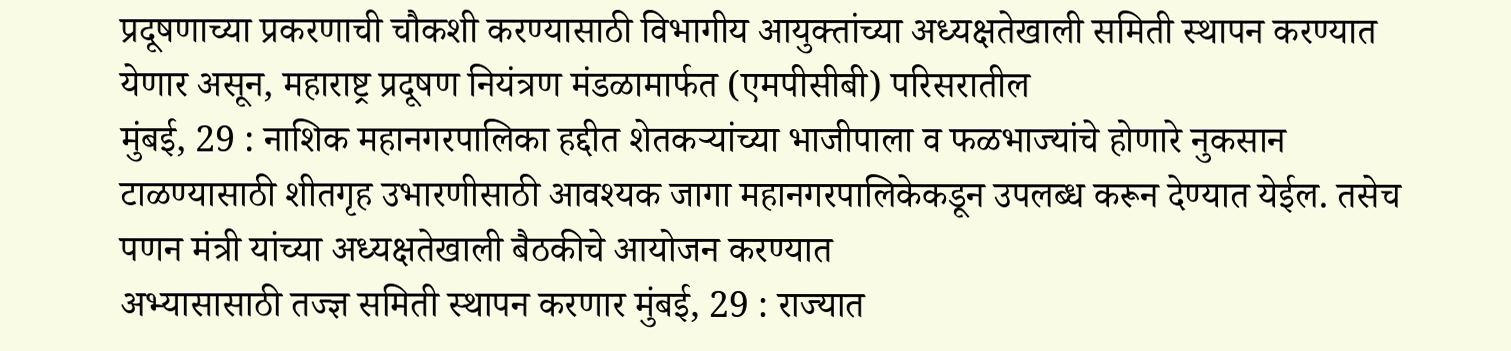प्रदूषणाच्या प्रकरणाची चौकशी करण्यासाठी विभागीय आयुक्तांच्या अध्यक्षतेखाली समिती स्थापन करण्यात येणार असून, महाराष्ट्र प्रदूषण नियंत्रण मंडळामार्फत (एमपीसीबी) परिसरातील
मुंबई, 29 : नाशिक महानगरपालिका हद्दीत शेतकऱ्यांच्या भाजीपाला व फळभाज्यांचे होणारे नुकसान टाळण्यासाठी शीतगृह उभारणीसाठी आवश्यक जागा महानगरपालिकेकडून उपलब्ध करून देण्यात येईल. तसेच पणन मंत्री यांच्या अध्यक्षतेखाली बैठकीचे आयोजन करण्यात
अभ्यासासाठी तज्ज्ञ समिती स्थापन करणार मुंबई, 29 : राज्यात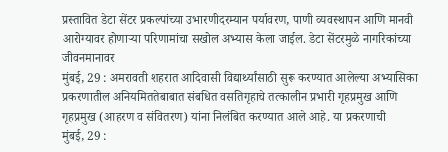प्रस्तावित डेटा सेंटर प्रकल्पांच्या उभारणीदरम्यान पर्यावरण, पाणी व्यवस्थापन आणि मानवी आरोग्यावर होणाऱ्या परिणामांचा सखोल अभ्यास केला जाईल. डेटा सेंटरमुळे नागरिकांच्या जीवनमानावर
मुंबई, 29 : अमरावती शहरात आदिवासी विद्यार्थ्यांसाठी सुरू करण्यात आलेल्या अभ्यासिका प्रकरणातील अनियमिततेबाबात संबधित वसतिगृहाचे तत्कालीन प्रभारी गृहप्रमुख आणि गृहप्रमुख (आहरण व संवितरण) यांना निलंबित करण्यात आले आहे. या प्रकरणाची
मुंबई, 29 :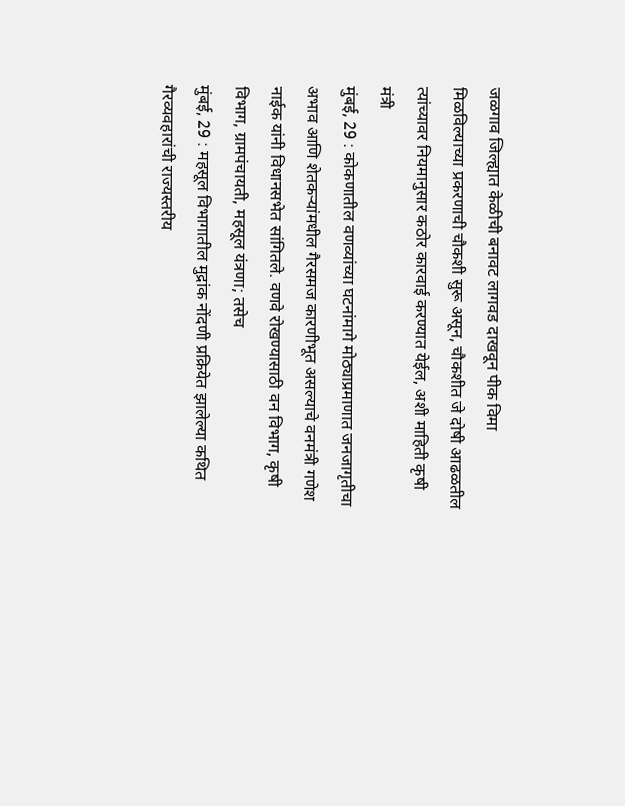जळगाव जिल्ह्यात केळीची बनावट लागवड दाखवून पीक विमा मिळविल्याच्या प्रकरणाची चौकशी सुरू असून, चौकशीत जे दोषी आढळतील त्यांच्यावर नियमानुसार कठोर कारवाई करण्यात येईल, अशी माहिती कृषी मंत्री
मुंबई, 29 : कोकणातील वणव्यांच्या घटनांमागे मोठ्याप्रमाणात जनजागृतीचा अभाव आणि शेतकऱ्यांमधील गैरसमज कारणीभूत असल्याचे वनमंत्री गणेश नाईक यांनी विधानसभेत सांगितले. वणवे रोखण्यासाठी वन विभाग, कृषी विभाग, ग्रामपंचायती, महसूल यंत्रणा; तसेच
मुंबई, 29 : महसूल विभागातील मुद्रांक नोंदणी प्रक्रियेत झालेल्या कथित गैरव्यवहारांची राज्यस्तरीय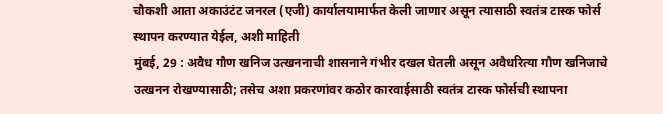चौकशी आता अकाउंटंट जनरल (एजी) कार्यालयामार्फत केली जाणार असून त्यासाठी स्वतंत्र टास्क फोर्स स्थापन करण्यात येईल, अशी माहिती
मुंबई, 29 : अवैध गौण खनिज उत्खननाची शासनाने गंभीर दखल घेतली असून अवैधरित्या गौण खनिजाचे उत्खनन रोखण्यासाठी; तसेच अशा प्रकरणांवर कठोर कारवाईसाठी स्वतंत्र टास्क फोर्सची स्थापना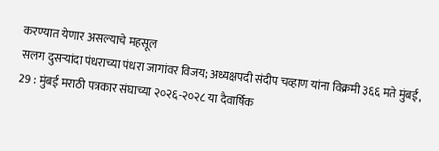करण्यात येणार असल्याचे महसूल
सलग दुसऱ्यांदा पंधराच्या पंधरा जागांवर विजय; अध्यक्षपदी संदीप चव्हाण यांना विक्रमी ३६६ मते मुंबई, 29 : मुंबई मराठी पत्रकार संघाच्या २०२६-२०२८ या दैवार्षिक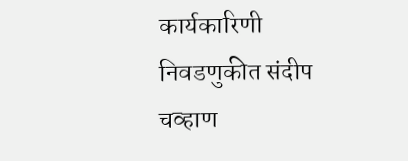कार्यकारिणी निवडणुकीत संदीप चव्हाण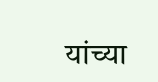यांच्या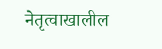नेतृत्वाखालील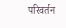परिवर्तन